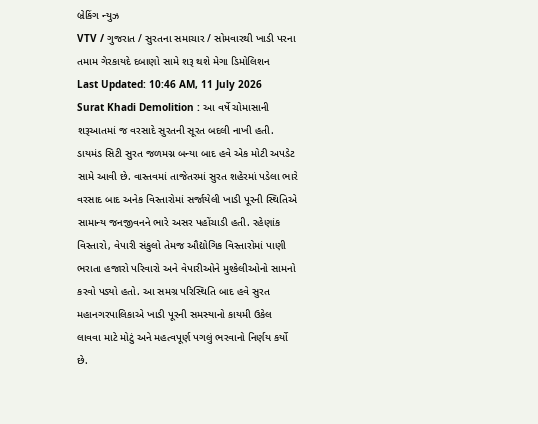બ્રેકિંગ ન્યુઝ
VTV / ગુજરાત / સુરતના સમાચાર / સોમવારથી ખાડી પરના તમામ ગેરકાયદે દબાણો સામે શરૂ થશે મેગા ડિમોલિશન
Last Updated: 10:46 AM, 11 July 2026
Surat Khadi Demolition : આ વર્ષે ચોમાસાની શરૂઆતમાં જ વરસાદે સુરતની સૂરત બદલી નાખી હતી. ડાયમંડ સિટી સુરત જળમગ્ન બન્યા બાદ હવે એક મોટી અપડેટ સામે આવી છે. વાસ્તવમાં તાજેતરમાં સુરત શહેરમાં પડેલા ભારે વરસાદ બાદ અનેક વિસ્તારોમાં સર્જાયેલી ખાડી પૂરની સ્થિતિએ સામાન્ય જનજીવનને ભારે અસર પહોંચાડી હતી. રહેણાંક વિસ્તારો, વેપારી સંકુલો તેમજ ઔદ્યોગિક વિસ્તારોમાં પાણી ભરાતા હજારો પરિવારો અને વેપારીઓને મુશ્કેલીઓનો સામનો કરવો પડ્યો હતો. આ સમગ્ર પરિસ્થિતિ બાદ હવે સુરત મહાનગરપાલિકાએ ખાડી પૂરની સમસ્યાનો કાયમી ઉકેલ લાવવા માટે મોટું અને મહત્વપૂર્ણ પગલું ભરવાનો નિર્ણય કર્યો છે.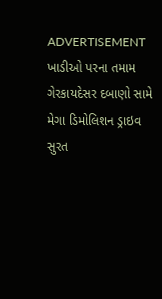ADVERTISEMENT
ખાડીઓ પરના તમામ ગેરકાયદેસર દબાણો સામે મેગા ડિમોલિશન ડ્રાઇવ
સુરત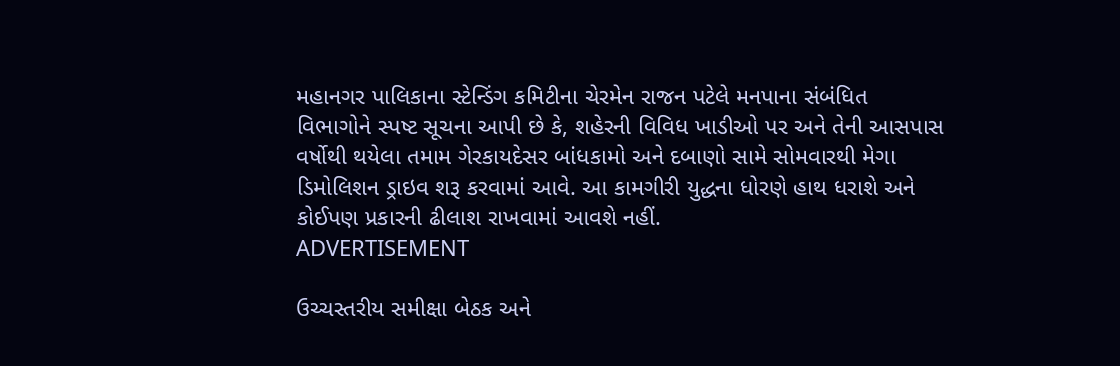મહાનગર પાલિકાના સ્ટેન્ડિંગ કમિટીના ચેરમેન રાજન પટેલે મનપાના સંબંધિત વિભાગોને સ્પષ્ટ સૂચના આપી છે કે, શહેરની વિવિધ ખાડીઓ પર અને તેની આસપાસ વર્ષોથી થયેલા તમામ ગેરકાયદેસર બાંધકામો અને દબાણો સામે સોમવારથી મેગા ડિમોલિશન ડ્રાઇવ શરૂ કરવામાં આવે. આ કામગીરી યુદ્ધના ધોરણે હાથ ધરાશે અને કોઈપણ પ્રકારની ઢીલાશ રાખવામાં આવશે નહીં.
ADVERTISEMENT

ઉચ્ચસ્તરીય સમીક્ષા બેઠક અને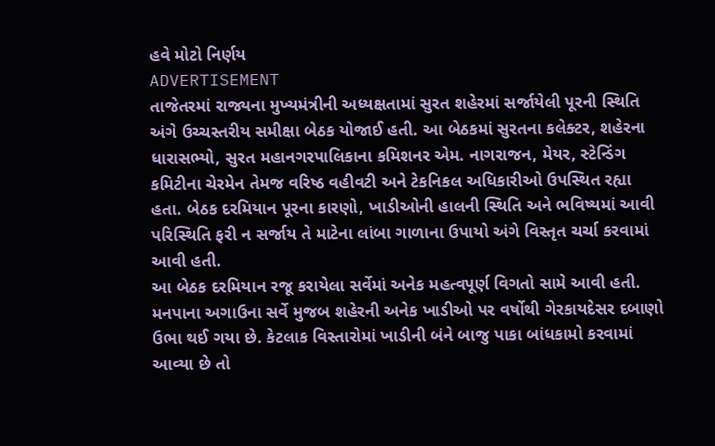હવે મોટો નિર્ણય
ADVERTISEMENT
તાજેતરમાં રાજ્યના મુખ્યમંત્રીની અધ્યક્ષતામાં સુરત શહેરમાં સર્જાયેલી પૂરની સ્થિતિ અંગે ઉચ્ચસ્તરીય સમીક્ષા બેઠક યોજાઈ હતી. આ બેઠકમાં સુરતના કલેક્ટર, શહેરના ધારાસભ્યો, સુરત મહાનગરપાલિકાના કમિશનર એમ. નાગરાજન, મેયર, સ્ટેન્ડિંગ કમિટીના ચેરમેન તેમજ વરિષ્ઠ વહીવટી અને ટેકનિકલ અધિકારીઓ ઉપસ્થિત રહ્યા હતા. બેઠક દરમિયાન પૂરના કારણો, ખાડીઓની હાલની સ્થિતિ અને ભવિષ્યમાં આવી પરિસ્થિતિ ફરી ન સર્જાય તે માટેના લાંબા ગાળાના ઉપાયો અંગે વિસ્તૃત ચર્ચા કરવામાં આવી હતી.
આ બેઠક દરમિયાન રજૂ કરાયેલા સર્વેમાં અનેક મહત્વપૂર્ણ વિગતો સામે આવી હતી. મનપાના અગાઉના સર્વે મુજબ શહેરની અનેક ખાડીઓ પર વર્ષોથી ગેરકાયદેસર દબાણો ઉભા થઈ ગયા છે. કેટલાક વિસ્તારોમાં ખાડીની બંને બાજુ પાકા બાંધકામો કરવામાં આવ્યા છે તો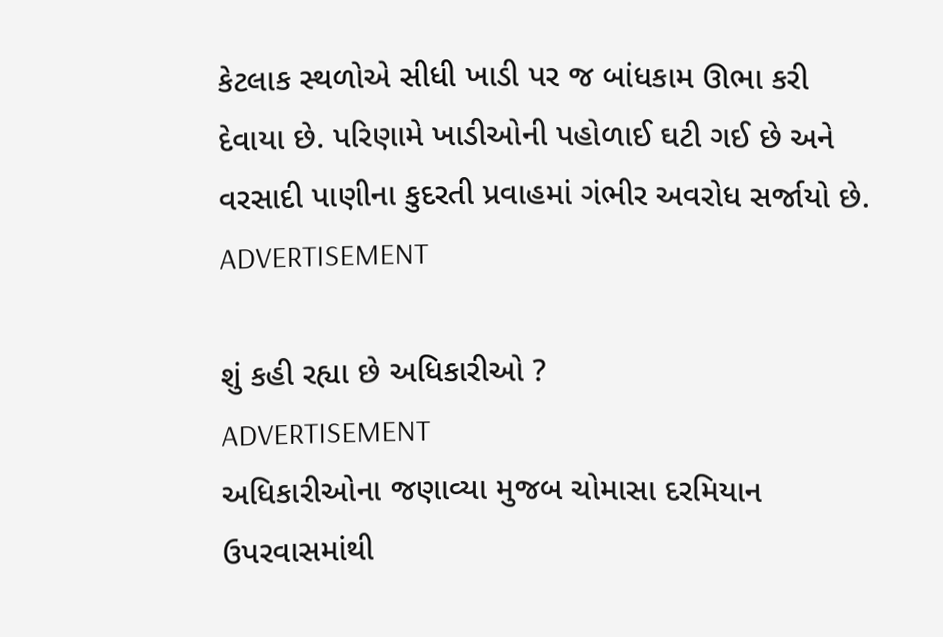કેટલાક સ્થળોએ સીધી ખાડી પર જ બાંધકામ ઊભા કરી દેવાયા છે. પરિણામે ખાડીઓની પહોળાઈ ઘટી ગઈ છે અને વરસાદી પાણીના કુદરતી પ્રવાહમાં ગંભીર અવરોધ સર્જાયો છે.
ADVERTISEMENT

શું કહી રહ્યા છે અધિકારીઓ ?
ADVERTISEMENT
અધિકારીઓના જણાવ્યા મુજબ ચોમાસા દરમિયાન ઉપરવાસમાંથી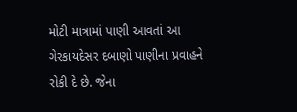મોટી માત્રામાં પાણી આવતાં આ ગેરકાયદેસર દબાણો પાણીના પ્રવાહને રોકી દે છે. જેના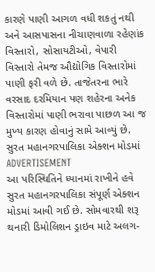કારણે પાણી આગળ વધી શકતું નથી અને આસપાસના નીચાણવાળા રહેણાંક વિસ્તારો, સોસાયટીઓ, વેપારી વિસ્તારો તેમજ ઔદ્યોગિક વિસ્તારોમાં પાણી ફરી વળે છે. તાજેતરના ભારે વરસાદ દરમિયાન પણ શહેરના અનેક વિસ્તારોમાં પાણી ભરાવા પાછળ આ જ મુખ્ય કારણ હોવાનું સામે આવ્યું છે.
સુરત મહાનગરપાલિકા એક્શન મોડમાં
ADVERTISEMENT
આ પરિસ્થિતિને ધ્યાનમાં રાખીને હવે સુરત મહાનગરપાલિકા સંપૂર્ણ એક્શન મોડમાં આવી ગઈ છે. સોમવારથી શરૂ થનારી ડિમોલિશન ડ્રાઇવ માટે અલગ-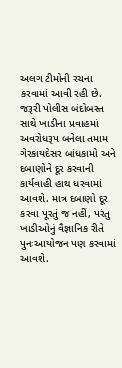અલગ ટીમોની રચના કરવામાં આવી રહી છે. જરૂરી પોલીસ બંદોબસ્ત સાથે ખાડીના પ્રવાહમાં અવરોધરૂપ બનેલા તમામ ગેરકાયદેસર બાંધકામો અને દબાણોને દૂર કરવાની કાર્યવાહી હાથ ધરવામાં આવશે. માત્ર દબાણો દૂર કરવા પૂરતું જ નહીં, પરંતુ ખાડીઓનું વૈજ્ઞાનિક રીતે પુનઃઆયોજન પણ કરવામાં આવશે.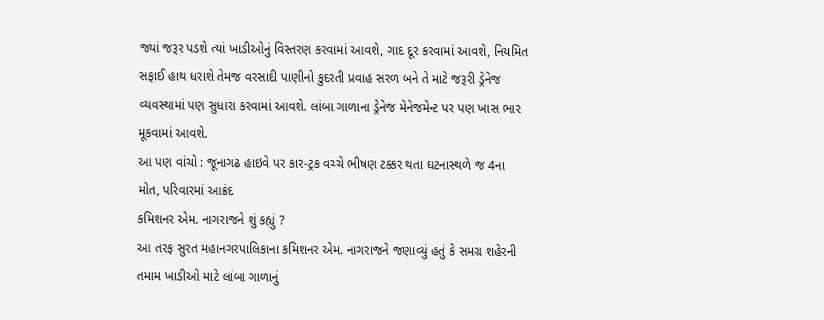જ્યાં જરૂર પડશે ત્યાં ખાડીઓનું વિસ્તરણ કરવામાં આવશે, ગાદ દૂર કરવામાં આવશે, નિયમિત સફાઈ હાથ ધરાશે તેમજ વરસાદી પાણીનો કુદરતી પ્રવાહ સરળ બને તે માટે જરૂરી ડ્રેનેજ વ્યવસ્થામાં પણ સુધારા કરવામાં આવશે. લાંબા ગાળાના ડ્રેનેજ મેનેજમેન્ટ પર પણ ખાસ ભાર મૂકવામાં આવશે.
આ પણ વાંચો : જૂનાગઢ હાઇવે પર કાર-ટ્રક વચ્ચે ભીષણ ટક્કર થતા ઘટનાસ્થળે જ 4ના મોત, પરિવારમાં આક્રંદ
કમિશનર એમ. નાગરાજને શું કહ્યું ?
આ તરફ સુરત મહાનગરપાલિકાના કમિશનર એમ. નાગરાજને જણાવ્યું હતું કે સમગ્ર શહેરની તમામ ખાડીઓ માટે લાંબા ગાળાનું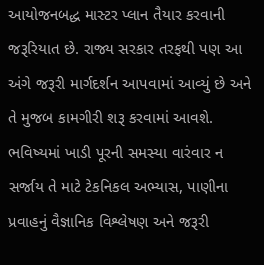આયોજનબદ્ધ માસ્ટર પ્લાન તૈયાર કરવાની જરૂરિયાત છે. રાજ્ય સરકાર તરફથી પણ આ અંગે જરૂરી માર્ગદર્શન આપવામાં આવ્યું છે અને તે મુજબ કામગીરી શરૂ કરવામાં આવશે. ભવિષ્યમાં ખાડી પૂરની સમસ્યા વારંવાર ન સર્જાય તે માટે ટેકનિકલ અભ્યાસ, પાણીના પ્રવાહનું વૈજ્ઞાનિક વિશ્લેષણ અને જરૂરી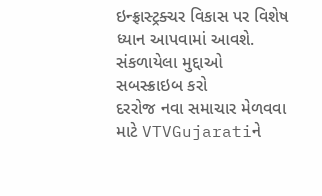ઇન્ફ્રાસ્ટ્રક્ચર વિકાસ પર વિશેષ ધ્યાન આપવામાં આવશે.
સંકળાયેલા મુદ્દાઓ
સબસ્ક્રાઇબ કરો
દરરોજ નવા સમાચાર મેળવવા માટે VTVGujaratiને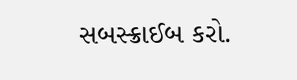સબસ્ક્રાઈબ કરો.